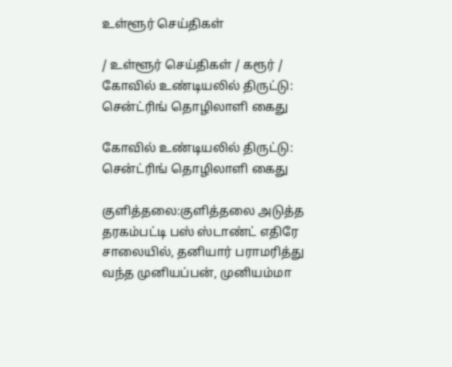உள்ளூர் செய்திகள்

/ உள்ளூர் செய்திகள் / கரூர் / கோவில் உண்டியலில் திருட்டு: சென்ட்ரிங் தொழிலாளி கைது

கோவில் உண்டியலில் திருட்டு: சென்ட்ரிங் தொழிலாளி கைது

குளித்தலை:குளித்தலை அடுத்த தரகம்பட்டி பஸ் ஸ்டாண்ட் எதிரே சாலையில், தனியார் பராமரித்து வந்த முனியப்பன், முனியம்மா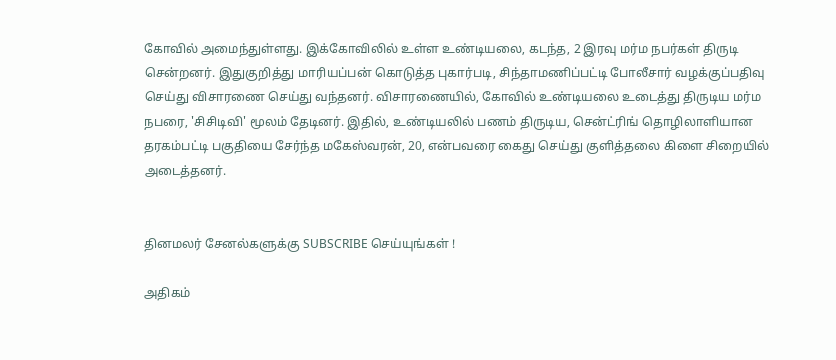கோவில் அமைந்துள்ளது. இக்கோவிலில் உள்ள உண்டியலை, கடந்த, 2 இரவு மர்ம நபர்கள் திருடி சென்றனர். இதுகுறித்து மாரியப்பன் கொடுத்த புகார்படி, சிந்தாமணிப்பட்டி போலீசார் வழக்குப்பதிவு செய்து விசாரணை செய்து வந்தனர். விசாரணையில், கோவில் உண்டியலை உடைத்து திருடிய மர்ம நபரை, 'சிசிடிவி' மூலம் தேடினர். இதில், உண்டியலில் பணம் திருடிய, சென்ட்ரிங் தொழிலாளியான தரகம்பட்டி பகுதியை சேர்ந்த மகேஸ்வரன், 20, என்பவரை கைது செய்து குளித்தலை கிளை சிறையில் அடைத்தனர்.


தினமலர் சேனல்களுக்கு SUBSCRIBE செய்யுங்கள் !

அதிகம்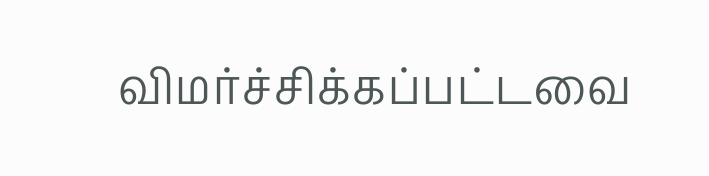விமர்ச்சிக்கப்பட்டவை